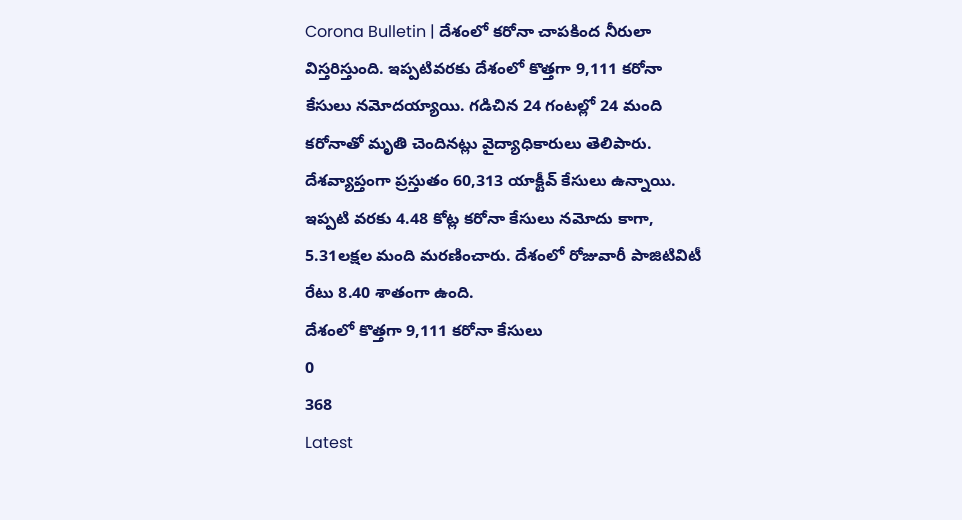Corona Bulletin | దేశంలో కరోనా చాపకింద నీరులా విస్తరిస్తుంది. ఇప్పటివరకు దేశంలో కొత్తగా 9,111 కరోనా కేసులు నమోదయ్యాయి. గడిచిన 24 గంటల్లో 24 మంది కరోనాతో మృతి చెందినట్లు వైద్యాధికారులు తెలిపారు. దేశవ్యాప్తంగా ప్రస్తుతం 60,313 యాక్టీవ్ కేసులు ఉన్నాయి. ఇప్పటి వరకు 4.48 కోట్ల కరోనా కేసులు నమోదు కాగా, 5.31లక్షల మంది మరణించారు. దేశంలో రోజువారీ పాజిటివిటీ రేటు 8.40 శాతంగా ఉంది.
దేశంలో కొత్తగా 9,111 కరోనా కేసులు
0
368
Latest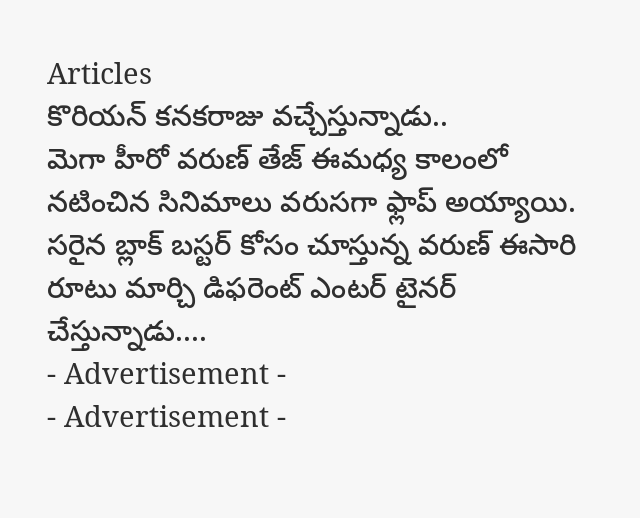Articles
కొరియన్ కనకరాజు వచ్చేస్తున్నాడు..
మెగా హీరో వరుణ్ తేజ్ ఈమధ్య కాలంలో నటించిన సినిమాలు వరుసగా ఫ్లాప్ అయ్యాయి. సరైన బ్లాక్ బస్టర్ కోసం చూస్తున్న వరుణ్ ఈసారి రూటు మార్చి డిఫరెంట్ ఎంటర్ టైనర్ చేస్తున్నాడు....
- Advertisement -
- Advertisement -